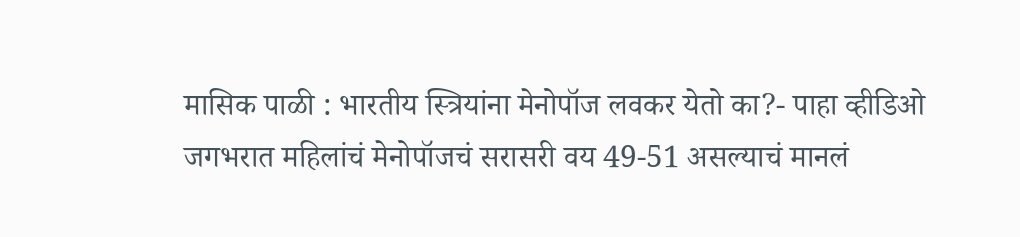मासिक पाळी : भारतीय स्त्रियांना मेनोपॉज लवकर येतो का?- पाहा व्हीडिओ
जगभरात महिलांचं मेनोपॉजचं सरासरी वय 49-51 असल्याचं मानलं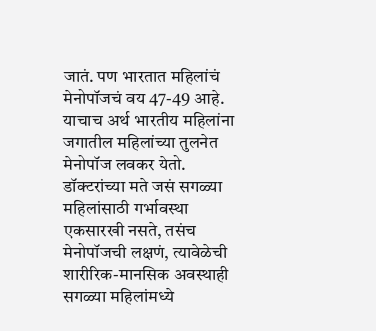जातं. पण भारतात महिलांचं मेनोपॉजचं वय 47-49 आहे. याचाच अर्थ भारतीय महिलांना जगातील महिलांच्या तुलनेत मेनोपॉज लवकर येतो.
डॉक्टरांच्या मते जसं सगळ्या महिलांसाठी गर्भावस्था एकसारखी नसते, तसंच मेनोपॉजची लक्षणं, त्यावेळेची शारीरिक-मानसिक अवस्थाही सगळ्या महिलांमध्ये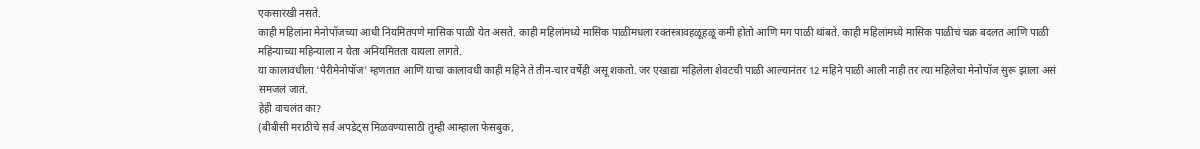एकसारखी नसते.
काही महिलांना मेनोपॉजच्या आधी नियमितपणे मासिक पाळी येत असते. काही महिलांमध्ये मासिक पाळीमधला रक्तस्त्रावहळूहळू कमी होतो आणि मग पाळी थांबते. काही महिलांमध्ये मासिक पाळीचं चक्र बदलत आणि पाळी महिन्याच्या महिन्याला न येता अनियमितता यायला लागते.
या कालावधीला 'पेरीमेनोपॉज' म्हणतात आणि याचा कालावधी काही महिने ते तीन-चार वर्षेही असू शकतो. जर एखाद्या महिलेला शेवटची पाळी आल्यानंतर 12 महिने पाळी आली नाही तर त्या महिलेचा मेनोपॉज सुरू झाला असं समजलं जातं.
हेही वाचलंत का?
(बीबीसी मराठीचे सर्व अपडेट्स मिळवण्यासाठी तुम्ही आम्हाला फेसबुक,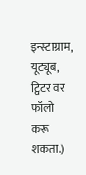इन्स्टाग्राम, यूट्यूब, ट्विटर वर फॉलो करू शकता.)